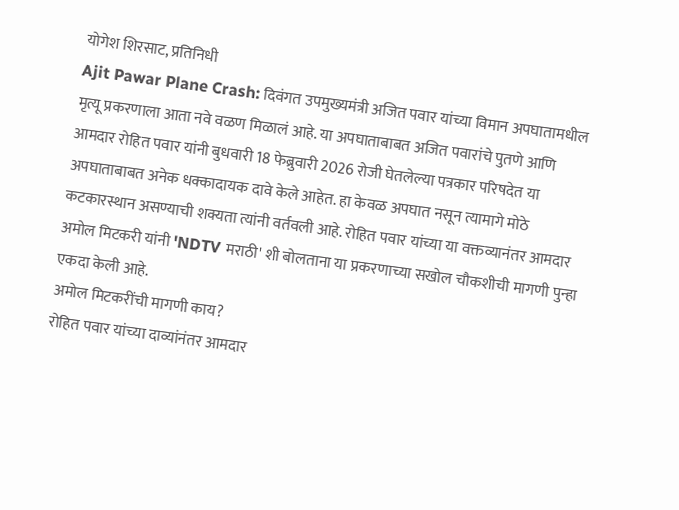योगेश शिरसाट, प्रतिनिधी
Ajit Pawar Plane Crash: दिवंगत उपमुख्यमंत्री अजित पवार यांच्या विमान अपघातामधील मृत्यू प्रकरणाला आता नवे वळण मिळालं आहे. या अपघाताबाबत अजित पवारांचे पुतणे आणि आमदार रोहित पवार यांनी बुधवारी 18 फेब्रुवारी 2026 रोजी घेतलेल्या पत्रकार परिषदेत या अपघाताबाबत अनेक धक्कादायक दावे केले आहेत. हा केवळ अपघात नसून त्यामागे मोठे कटकारस्थान असण्याची शक्यता त्यांनी वर्तवली आहे. रोहित पवार यांच्या या वक्तव्यानंतर आमदार अमोल मिटकरी यांनी 'NDTV मराठी' शी बोलताना या प्रकरणाच्या सखोल चौकशीची मागणी पुन्हा एकदा केली आहे.
अमोल मिटकरींची मागणी काय?
रोहित पवार यांच्या दाव्यांनंतर आमदार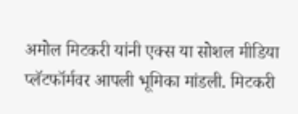अमोल मिटकरी यांनी एक्स या सोशल मीडिया प्लॅटफॉर्मवर आपली भूमिका मांडली. मिटकरी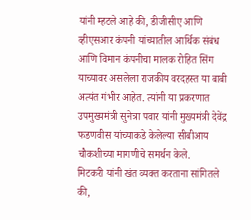यांनी म्हटले आहे की, डीजीसीए आणि व्हीएसआर कंपनी यांच्यातील आर्थिक संबंध आणि विमान कंपनीचा मालक रोहित सिंग याच्यावर असलेला राजकीय वरदहस्त या बाबी अत्यंत गंभीर आहेत. त्यांनी या प्रकरणात उपमुख्यमंत्री सुनेत्रा पवार यांनी मुख्यमंत्री देवेंद्र फडणवीस यांच्याकडे केलेल्या सीबीआय चौकशीच्या मागणीचे समर्थन केले.
मिटकरी यांनी खंत व्यक्त करताना सांगितले की,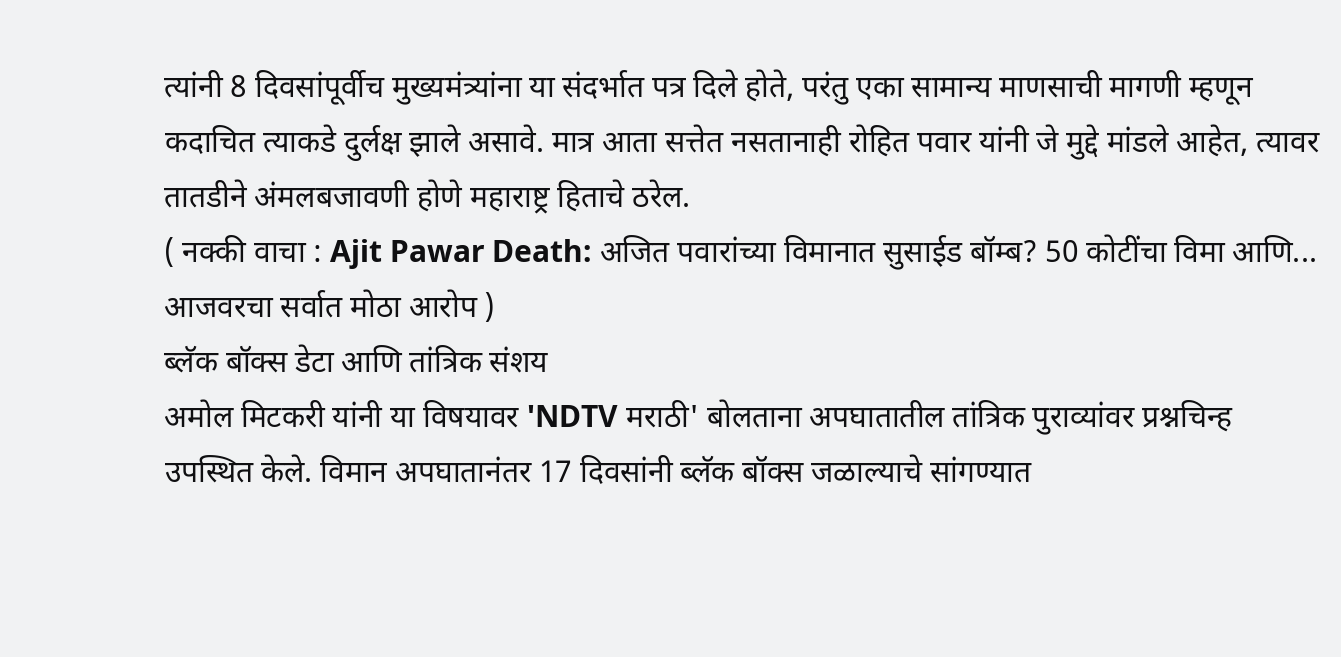त्यांनी 8 दिवसांपूर्वीच मुख्यमंत्र्यांना या संदर्भात पत्र दिले होते, परंतु एका सामान्य माणसाची मागणी म्हणून कदाचित त्याकडे दुर्लक्ष झाले असावे. मात्र आता सत्तेत नसतानाही रोहित पवार यांनी जे मुद्दे मांडले आहेत, त्यावर तातडीने अंमलबजावणी होणे महाराष्ट्र हिताचे ठरेल.
( नक्की वाचा : Ajit Pawar Death: अजित पवारांच्या विमानात सुसाईड बॉम्ब? 50 कोटींचा विमा आणि... आजवरचा सर्वात मोठा आरोप )
ब्लॅक बॉक्स डेटा आणि तांत्रिक संशय
अमोल मिटकरी यांनी या विषयावर 'NDTV मराठी' बोलताना अपघातातील तांत्रिक पुराव्यांवर प्रश्नचिन्ह उपस्थित केले. विमान अपघातानंतर 17 दिवसांनी ब्लॅक बॉक्स जळाल्याचे सांगण्यात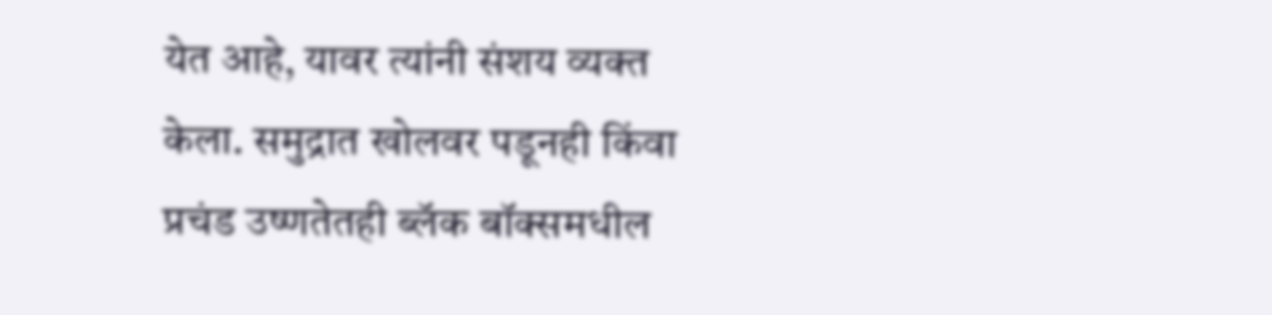येत आहे, यावर त्यांनी संशय व्यक्त केला. समुद्रात खोलवर पडूनही किंवा प्रचंड उष्णतेतही ब्लॅक बॉक्समधील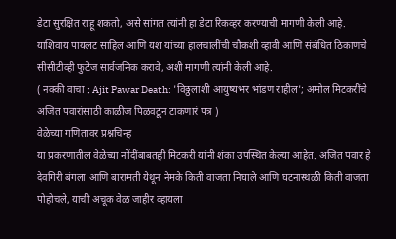डेटा सुरक्षित राहू शकतो, असे सांगत त्यांनी हा डेटा रिकव्हर करण्याची मागणी केली आहे.
याशिवाय पायलट साहिल आणि यश यांच्या हालचालींची चौकशी व्हावी आणि संबंधित ठिकाणचे सीसीटीव्ही फुटेज सार्वजनिक करावे, अशी मागणी त्यांनी केली आहे.
( नक्की वाचा : Ajit Pawar Death: 'विठ्ठलाशी आयुष्यभर भांडण राहील'; अमोल मिटकरींचे अजित पवारांसाठी काळीज पिळवटून टाकणारं पत्र )
वेळेच्या गणितावर प्रश्नचिन्ह
या प्रकरणातील वेळेच्या नोंदींबाबतही मिटकरी यांनी शंका उपस्थित केल्या आहेत. अजित पवार हे देवगिरी बंगला आणि बारामती येथून नेमके किती वाजता निघाले आणि घटनास्थळी किती वाजता पोहोचले, याची अचूक वेळ जाहीर व्हायला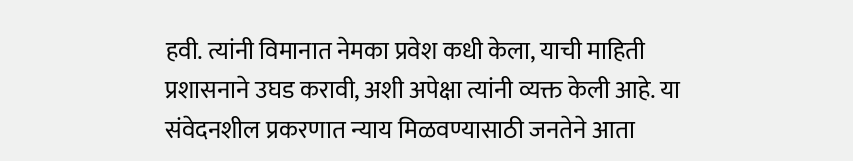हवी. त्यांनी विमानात नेमका प्रवेश कधी केला, याची माहिती प्रशासनाने उघड करावी, अशी अपेक्षा त्यांनी व्यक्त केली आहे. या संवेदनशील प्रकरणात न्याय मिळवण्यासाठी जनतेने आता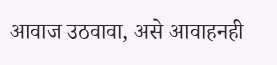आवाज उठवावा, असे आवाहनही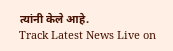त्यांनी केले आहे.
Track Latest News Live on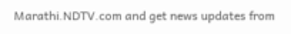Marathi.NDTV.com and get news updates from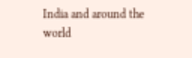India and around the world